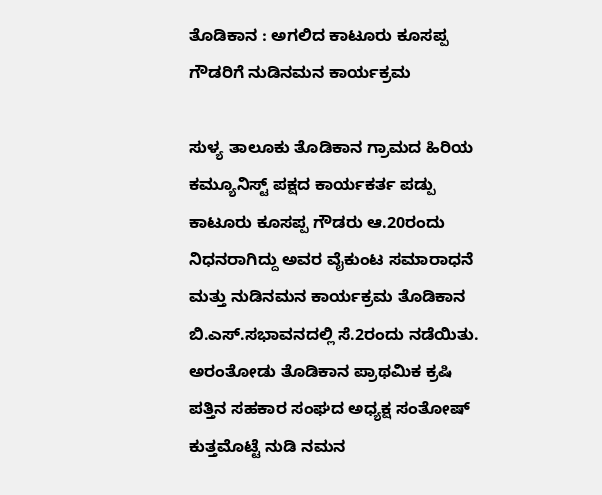ತೊಡಿಕಾನ : ಅಗಲಿದ ಕಾಟೂರು ಕೂಸಪ್ಪ ಗೌಡರಿಗೆ ನುಡಿನಮನ ಕಾರ್ಯಕ್ರಮ

ಸುಳ್ಯ ತಾಲೂಕು ತೊಡಿಕಾನ ಗ್ರಾಮದ ಹಿರಿಯ ಕಮ್ಯೂನಿಸ್ಟ್ ಪಕ್ಷದ ಕಾರ್ಯಕರ್ತ ಪಡ್ಪು ಕಾಟೂರು ಕೂಸಪ್ಪ ಗೌಡರು ಆ.20ರಂದು ನಿಧನರಾಗಿದ್ದು ಅವರ ವೈಕುಂಟ ಸಮಾರಾಧನೆ ಮತ್ತು ನುಡಿನಮನ ಕಾರ್ಯಕ್ರಮ ತೊಡಿಕಾನ ಬಿ.ಎಸ್.ಸಭಾವನದಲ್ಲಿ ಸೆ.2ರಂದು ನಡೆಯಿತು.
ಅರಂತೋಡು ತೊಡಿಕಾನ ಪ್ರಾಥಮಿಕ ಕ್ರಷಿ ಪತ್ತಿನ ಸಹಕಾರ ಸಂಘದ ಅಧ್ಯಕ್ಷ ಸಂತೋಷ್ ಕುತ್ತಮೊಟ್ಟೆ ನುಡಿ ನಮನ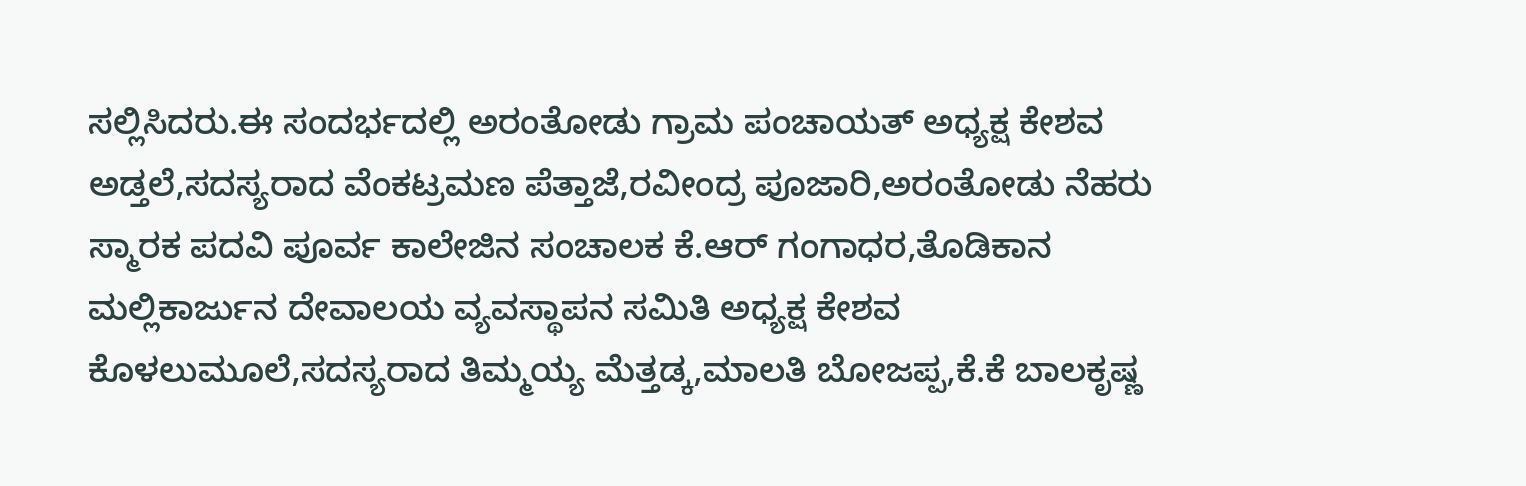ಸಲ್ಲಿಸಿದರು.ಈ ಸಂದರ್ಭದಲ್ಲಿ ಅರಂತೋಡು ಗ್ರಾಮ ಪಂಚಾಯತ್ ಅಧ್ಯಕ್ಷ ಕೇಶವ ಅಡ್ತಲೆ,ಸದಸ್ಯರಾದ ವೆಂಕಟ್ರಮಣ ಪೆತ್ತಾಜೆ,ರವೀಂದ್ರ ಪೂಜಾರಿ,ಅರಂತೋಡು ನೆಹರು ಸ್ಮಾರಕ ಪದವಿ ಪೂರ್ವ ಕಾಲೇಜಿನ ಸಂಚಾಲಕ ಕೆ.ಆರ್ ಗಂಗಾಧರ,ತೊಡಿಕಾನ ಮಲ್ಲಿಕಾರ್ಜುನ ದೇವಾಲಯ ವ್ಯವಸ್ಥಾಪನ ಸಮಿತಿ ಅಧ್ಯಕ್ಷ ಕೇಶವ ಕೊಳಲುಮೂಲೆ,ಸದಸ್ಯರಾದ ತಿಮ್ಮಯ್ಯ ಮೆತ್ತಡ್ಕ,ಮಾಲತಿ ಬೋಜಪ್ಪ,ಕೆ.ಕೆ ಬಾಲಕೃಷ್ಣ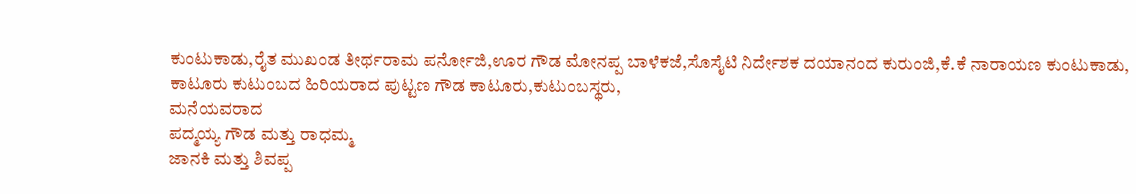ಕುಂಟುಕಾಡು,ರೈತ ಮುಖಂಡ ತೀರ್ಥರಾಮ ಪರ್ನೋಜಿ,ಊರ ಗೌಡ ಮೋನಪ್ಪ ಬಾಳೆಕಜೆ,ಸೊಸೈಟಿ ನಿರ್ದೇಶಕ ದಯಾನಂದ ಕುರುಂಜಿ,ಕೆ.ಕೆ ನಾರಾಯಣ ಕುಂಟುಕಾಡು,
ಕಾಟೂರು ಕುಟುಂಬದ ಹಿರಿಯರಾದ ಪುಟ್ಟಣ ಗೌಡ ಕಾಟೂರು,ಕುಟುಂಬಸ್ಥರು,
ಮನೆಯವರಾದ
ಪದ್ಮಯ್ಯ ಗೌಡ ಮತ್ತು ರಾಧಮ್ಮ
ಜಾನಕಿ ಮತ್ತು ಶಿವಪ್ಪ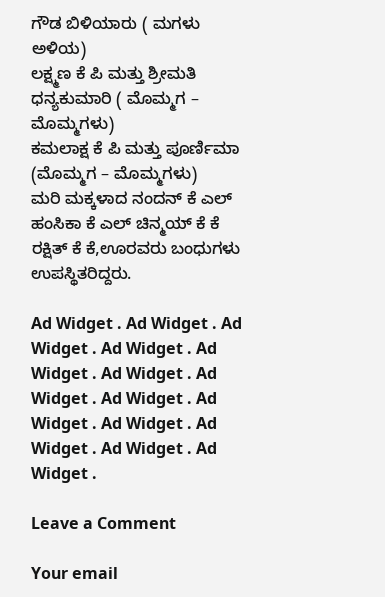ಗೌಡ ಬಿಳಿಯಾರು ( ಮಗಳು ಅಳಿಯ)
ಲಕ್ಷ್ಮಣ ಕೆ ಪಿ ಮತ್ತು ಶ್ರೀಮತಿ ಧನ್ಯಕುಮಾರಿ ( ಮೊಮ್ಮಗ – ಮೊಮ್ಮಗಳು)
ಕಮಲಾಕ್ಷ ಕೆ ಪಿ ಮತ್ತು ಪೂರ್ಣಿಮಾ (ಮೊಮ್ಮಗ – ಮೊಮ್ಮಗಳು)
ಮರಿ ಮಕ್ಕಳಾದ ನಂದನ್ ಕೆ ಎಲ್
ಹಂಸಿಕಾ ಕೆ ಎಲ್ ಚಿನ್ಮಯ್ ಕೆ ಕೆ
ರಕ್ಷಿತ್ ಕೆ ಕೆ,ಊರವರು ಬಂಧುಗಳು ಉಪಸ್ಥಿತರಿದ್ದರು.

Ad Widget . Ad Widget . Ad Widget . Ad Widget . Ad Widget . Ad Widget . Ad Widget . Ad Widget . Ad Widget . Ad Widget . Ad Widget . Ad Widget . Ad Widget .

Leave a Comment

Your email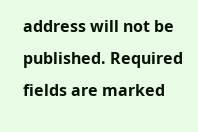address will not be published. Required fields are marked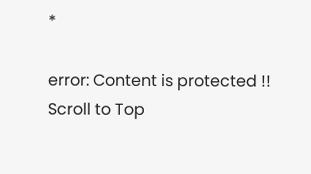*

error: Content is protected !!
Scroll to Top